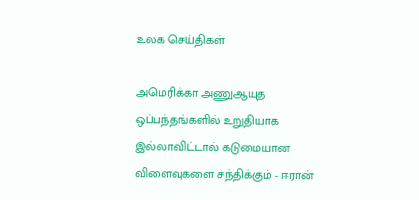உலக செய்திகள்

அமெரிக்கா அணுஆயுத ஒப்பந்தங்களில் உறுதியாக இல்லாவிட்டால் கடுமையான விளைவுகளை சந்திக்கும் - ஈரான்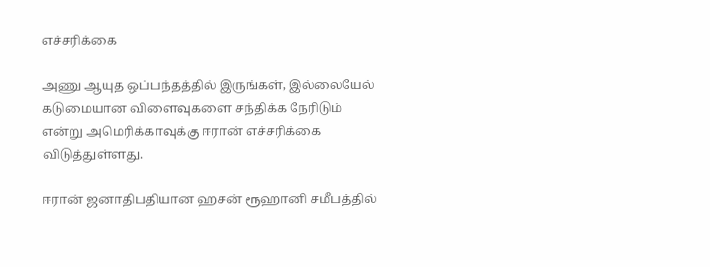எச்சரிக்கை

அணு ஆயுத ஒப்பந்தத்தில் இருங்கள், இல்லையேல் கடுமையான விளைவுகளை சந்திக்க நேரிடும் என்று அமெரிக்காவுக்கு ஈரான் எச்சரிக்கை விடுத்துள்ளது.

ஈரான் ஜனாதிபதியான ஹசன் ரூஹானி சமீபத்தில்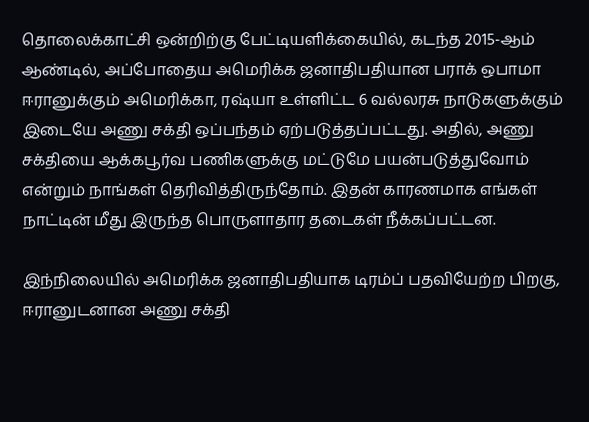தொலைக்காட்சி ஒன்றிற்கு பேட்டியளிக்கையில், கடந்த 2015-ஆம் ஆண்டில், அப்போதைய அமெரிக்க ஜனாதிபதியான பராக் ஒபாமா ஈரானுக்கும் அமெரிக்கா, ரஷ்யா உள்ளிட்ட 6 வல்லரசு நாடுகளுக்கும் இடையே அணு சக்தி ஒப்பந்தம் ஏற்படுத்தப்பட்டது. அதில், அணு சக்தியை ஆக்கபூர்வ பணிகளுக்கு மட்டுமே பயன்படுத்துவோம் என்றும் நாங்கள் தெரிவித்திருந்தோம். இதன் காரணமாக எங்கள் நாட்டின் மீது இருந்த பொருளாதார தடைகள் நீக்கப்பட்டன.

இந்நிலையில் அமெரிக்க ஜனாதிபதியாக டிரம்ப் பதவியேற்ற பிறகு, ஈரானுடனான அணு சக்தி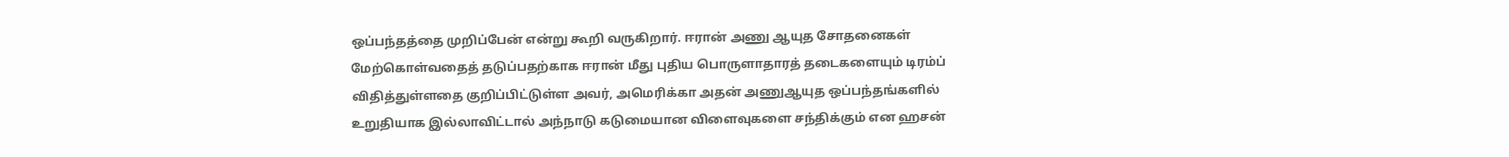ஒப்பந்தத்தை முறிப்பேன் என்று கூறி வருகிறார். ஈரான் அணு ஆயுத சோதனைகள் மேற்கொள்வதைத் தடுப்பதற்காக ஈரான் மீது புதிய பொருளாதாரத் தடைகளையும் டிரம்ப் விதித்துள்ளதை குறிப்பிட்டுள்ள அவர், அமெரிக்கா அதன் அணுஆயுத ஒப்பந்தங்களில் உறுதியாக இல்லாவிட்டால் அந்நாடு கடுமையான விளைவுகளை சந்திக்கும் என ஹசன்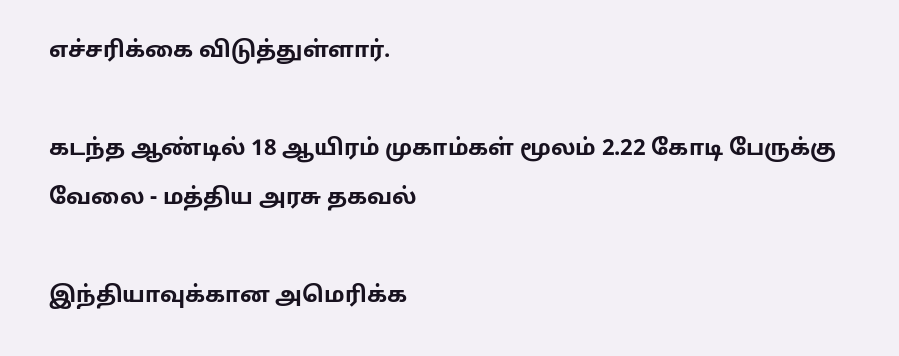எச்சரிக்கை விடுத்துள்ளார்.

கடந்த ஆண்டில் 18 ஆயிரம் முகாம்கள் மூலம் 2.22 கோடி பேருக்கு வேலை - மத்திய அரசு தகவல்

இந்தியாவுக்கான அமெரிக்க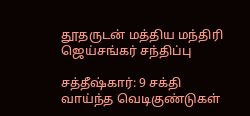தூதருடன் மத்திய மந்திரி ஜெய்சங்கர் சந்திப்பு

சத்தீஷ்கார்: 9 சக்தி வாய்ந்த வெடிகுண்டுகள்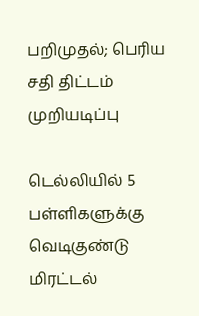பறிமுதல்; பெரிய சதி திட்டம் முறியடிப்பு

டெல்லியில் 5 பள்ளிகளுக்கு வெடிகுண்டு மிரட்டல்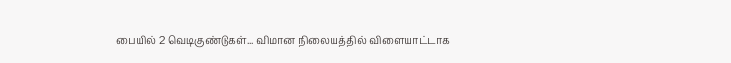பையில் 2 வெடிகுண்டுகள்... விமான நிலையத்தில் விளையாட்டாக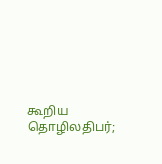கூறிய தொழிலதிபர்;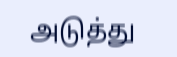அடுத்து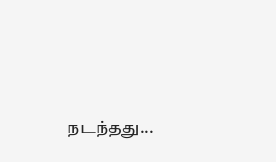நடந்தது...